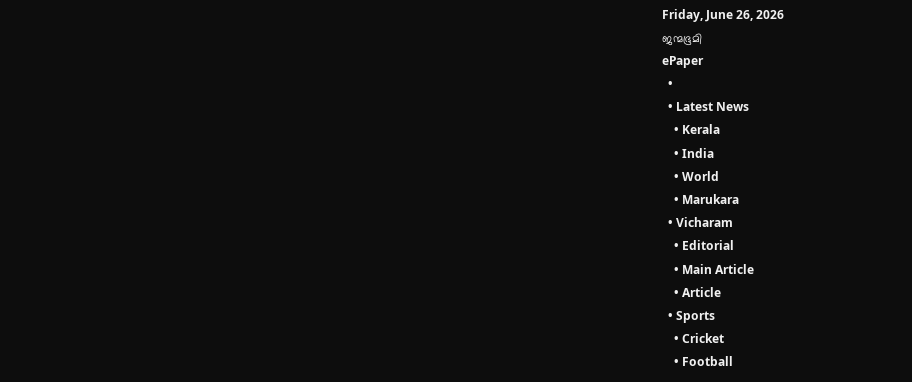Friday, June 26, 2026
ജന്മഭൂമി
ePaper
  •
  • Latest News
    • Kerala
    • India
    • World
    • Marukara
  • Vicharam
    • Editorial
    • Main Article
    • Article
  • Sports
    • Cricket
    • Football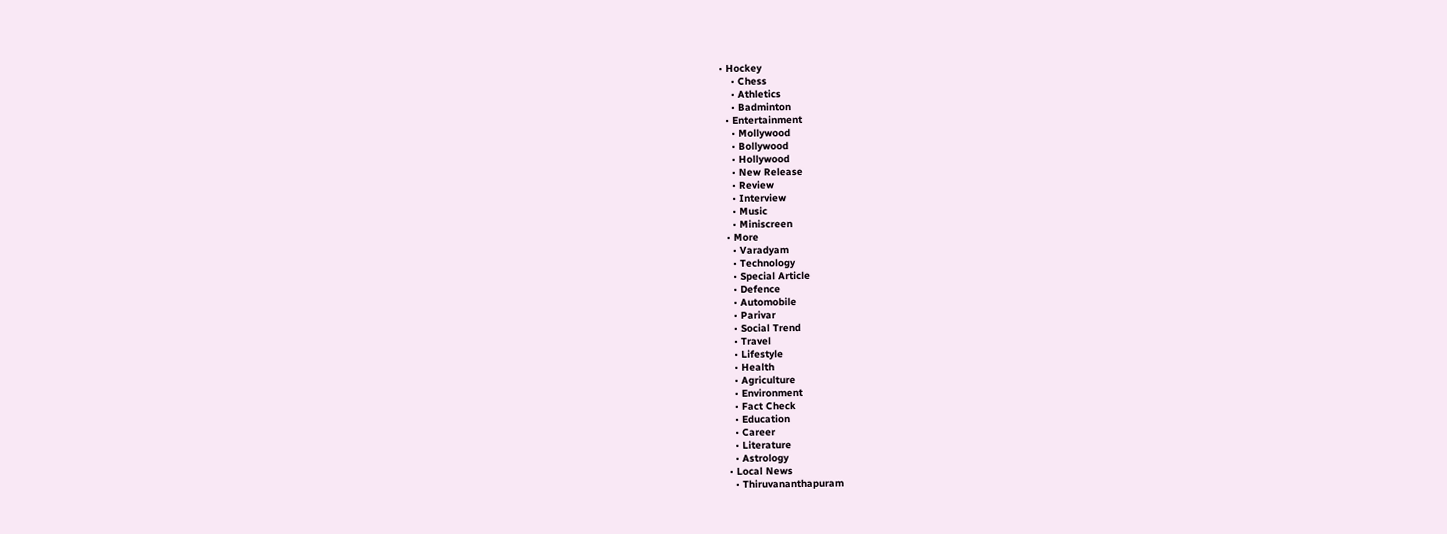• Hockey
    • Chess
    • Athletics
    • Badminton
  • Entertainment
    • Mollywood
    • Bollywood
    • Hollywood
    • New Release
    • Review
    • Interview
    • Music
    • Miniscreen
  • More
    • Varadyam
    • Technology
    • Special Article
    • Defence
    • Automobile
    • Parivar
    • Social Trend
    • Travel
    • Lifestyle
    • Health
    • Agriculture
    • Environment
    • Fact Check
    • Education
    • Career
    • Literature
    • Astrology
  • Local News
    • Thiruvananthapuram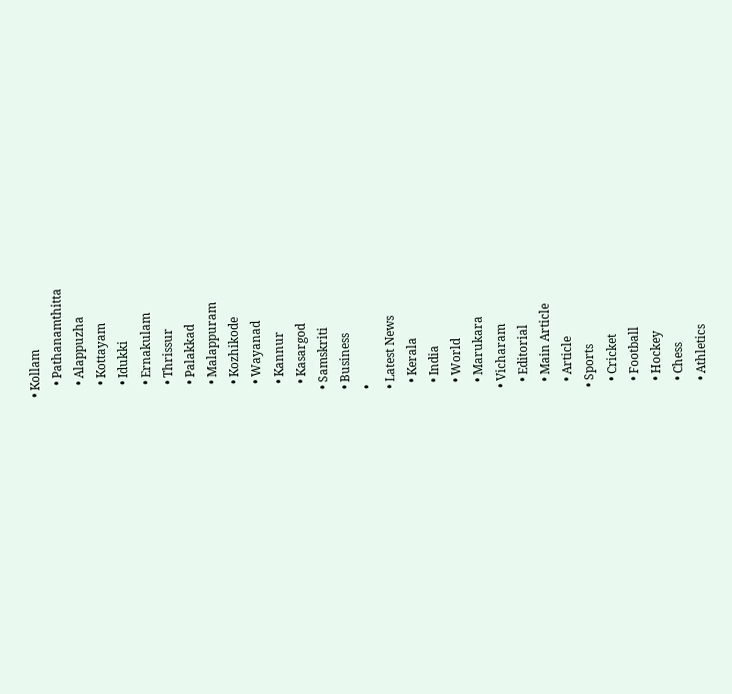• Kollam
    • Pathanamthitta
    • Alappuzha
    • Kottayam
    • Idukki
    • Ernakulam
    • Thrissur
    • Palakkad
    • Malappuram
    • Kozhikode
    • Wayanad
    • Kannur
    • Kasargod
  • Samskriti
  • Business
  •
  • Latest News
    • Kerala
    • India
    • World
    • Marukara
  • Vicharam
    • Editorial
    • Main Article
    • Article
  • Sports
    • Cricket
    • Football
    • Hockey
    • Chess
    • Athletics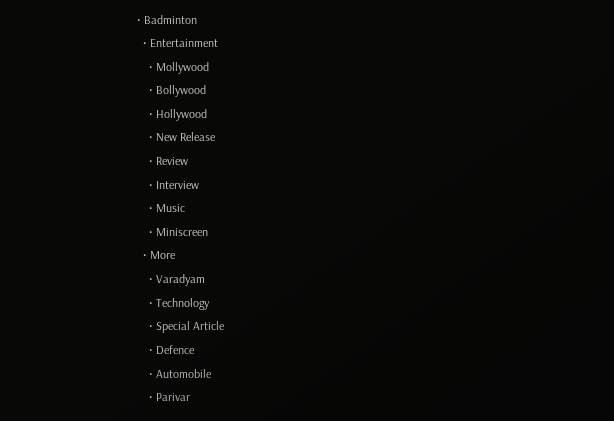• Badminton
  • Entertainment
    • Mollywood
    • Bollywood
    • Hollywood
    • New Release
    • Review
    • Interview
    • Music
    • Miniscreen
  • More
    • Varadyam
    • Technology
    • Special Article
    • Defence
    • Automobile
    • Parivar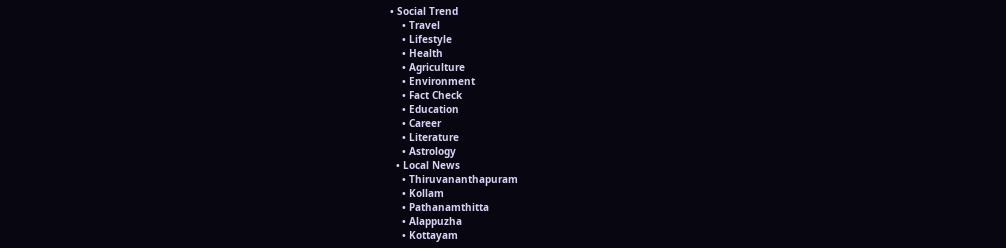• Social Trend
    • Travel
    • Lifestyle
    • Health
    • Agriculture
    • Environment
    • Fact Check
    • Education
    • Career
    • Literature
    • Astrology
  • Local News
    • Thiruvananthapuram
    • Kollam
    • Pathanamthitta
    • Alappuzha
    • Kottayam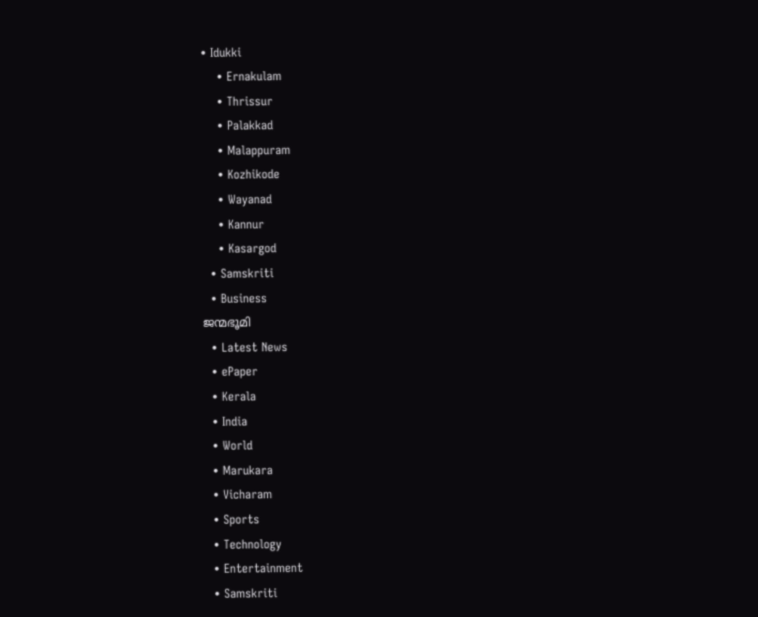• Idukki
    • Ernakulam
    • Thrissur
    • Palakkad
    • Malappuram
    • Kozhikode
    • Wayanad
    • Kannur
    • Kasargod
  • Samskriti
  • Business
ജന്മഭൂമി
  • Latest News
  • ePaper
  • Kerala
  • India
  • World
  • Marukara
  • Vicharam
  • Sports
  • Technology
  • Entertainment
  • Samskriti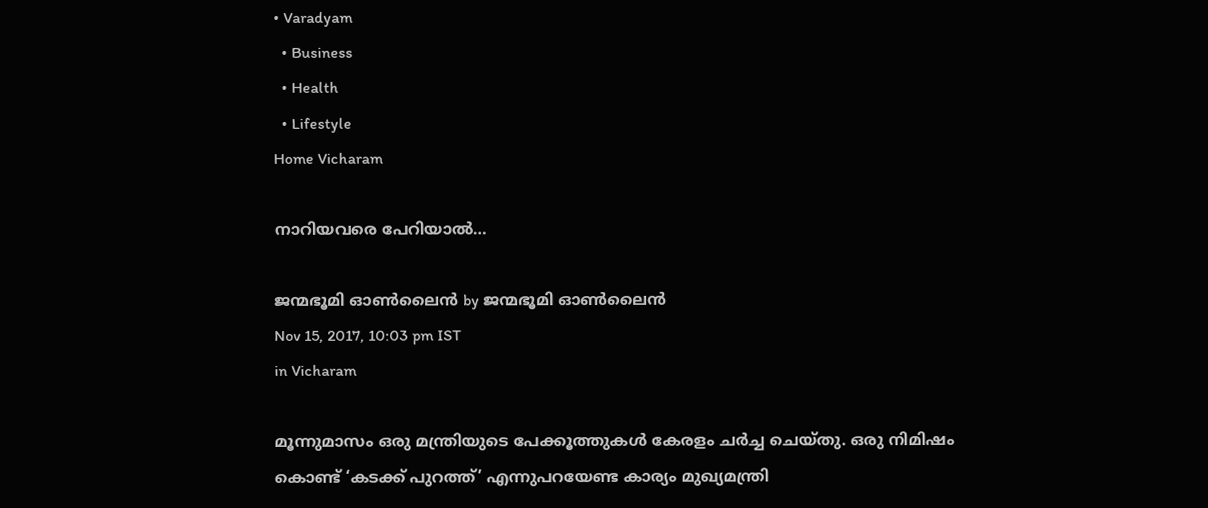• Varadyam
  • Business
  • Health
  • Lifestyle
Home Vicharam

നാറിയവരെ പേറിയാല്‍…

ജന്മഭൂമി ഓണ്‍ലൈന്‍ by ജന്മഭൂമി ഓണ്‍ലൈന്‍
Nov 15, 2017, 10:03 pm IST
in Vicharam

മൂന്നുമാസം ഒരു മന്ത്രിയുടെ പേക്കൂത്തുകള്‍ കേരളം ചര്‍ച്ച ചെയ്തു. ഒരു നിമിഷം കൊണ്ട് ‘കടക്ക് പുറത്ത്’ എന്നുപറയേണ്ട കാര്യം മുഖ്യമന്ത്രി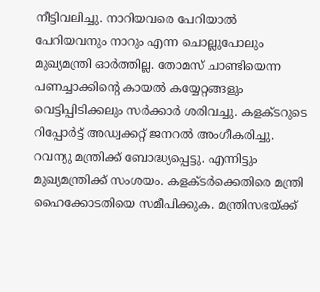നീട്ടിവലിച്ചു. നാറിയവരെ പേറിയാല്‍ പേറിയവനും നാറും എന്ന ചൊല്ലുപോലും മുഖ്യമന്ത്രി ഓര്‍ത്തില്ല. തോമസ് ചാണ്ടിയെന്ന പണച്ചാക്കിന്റെ കായല്‍ കയ്യേറ്റങ്ങളും വെട്ടിപ്പിടിക്കലും സര്‍ക്കാര്‍ ശരിവച്ചു. കളക്ടറുടെ റിപ്പോര്‍ട്ട് അഡ്വക്കറ്റ് ജനറല്‍ അംഗീകരിച്ചു. റവന്യു മന്ത്രിക്ക് ബോദ്ധ്യപ്പെട്ടു. എന്നിട്ടും മുഖ്യമന്ത്രിക്ക് സംശയം. കളക്ടര്‍ക്കെതിരെ മന്ത്രി ഹൈക്കോടതിയെ സമീപിക്കുക. മന്ത്രിസഭയ്‌ക്ക്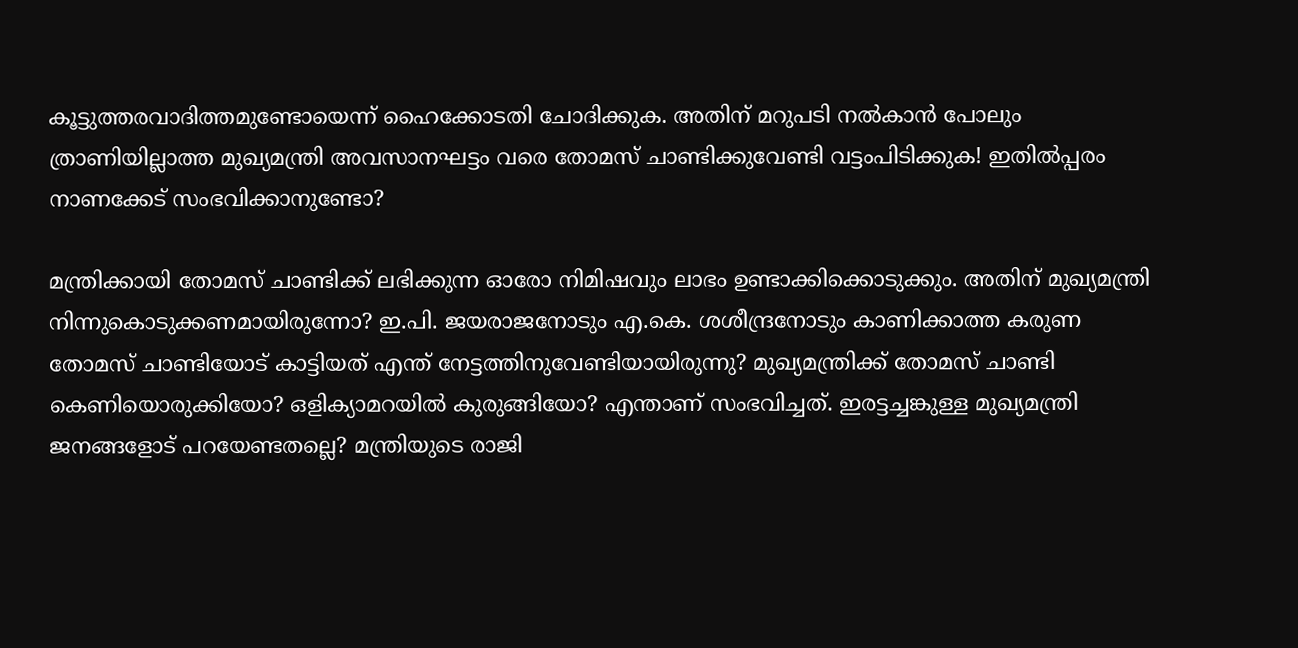കൂട്ടുത്തരവാദിത്തമുണ്ടോയെന്ന് ഹൈക്കോടതി ചോദിക്കുക. അതിന് മറുപടി നല്‍കാന്‍ പോലും ത്രാണിയില്ലാത്ത മുഖ്യമന്ത്രി അവസാനഘട്ടം വരെ തോമസ് ചാണ്ടിക്കുവേണ്ടി വട്ടംപിടിക്കുക! ഇതില്‍പ്പരം നാണക്കേട് സംഭവിക്കാനുണ്ടോ?

മന്ത്രിക്കായി തോമസ് ചാണ്ടിക്ക് ലഭിക്കുന്ന ഓരോ നിമിഷവും ലാഭം ഉണ്ടാക്കിക്കൊടുക്കും. അതിന് മുഖ്യമന്ത്രി നിന്നുകൊടുക്കണമായിരുന്നോ? ഇ.പി. ജയരാജനോടും എ.കെ. ശശീന്ദ്രനോടും കാണിക്കാത്ത കരുണ തോമസ് ചാണ്ടിയോട് കാട്ടിയത് എന്ത് നേട്ടത്തിനുവേണ്ടിയായിരുന്നു? മുഖ്യമന്ത്രിക്ക് തോമസ് ചാണ്ടി കെണിയൊരുക്കിയോ? ഒളിക്യാമറയില്‍ കുരുങ്ങിയോ? എന്താണ് സംഭവിച്ചത്. ഇരട്ടച്ചങ്കുള്ള മുഖ്യമന്ത്രി ജനങ്ങളോട് പറയേണ്ടതല്ലെ? മന്ത്രിയുടെ രാജി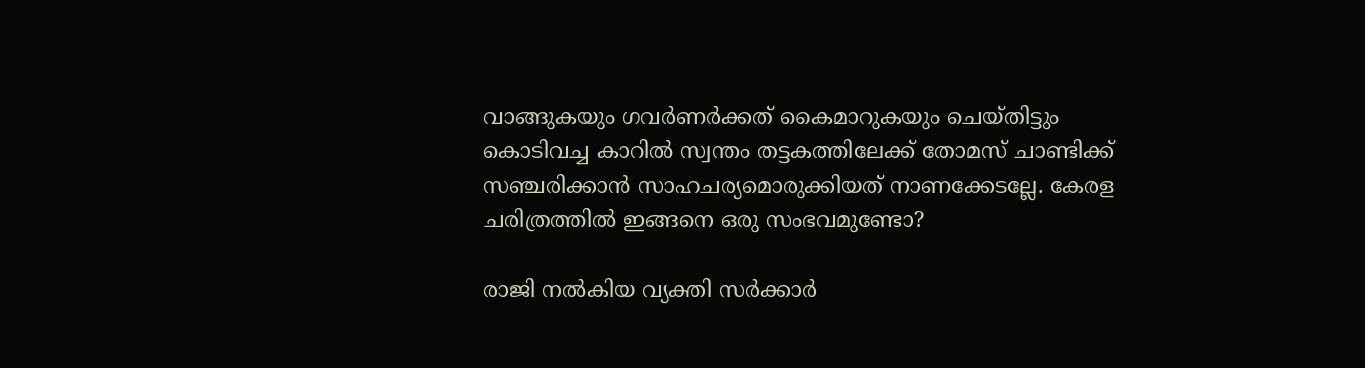വാങ്ങുകയും ഗവര്‍ണര്‍ക്കത് കൈമാറുകയും ചെയ്തിട്ടും കൊടിവച്ച കാറില്‍ സ്വന്തം തട്ടകത്തിലേക്ക് തോമസ് ചാണ്ടിക്ക് സഞ്ചരിക്കാന്‍ സാഹചര്യമൊരുക്കിയത് നാണക്കേടല്ലേ. കേരള ചരിത്രത്തില്‍ ഇങ്ങനെ ഒരു സംഭവമുണ്ടോ?

രാജി നല്‍കിയ വ്യക്തി സര്‍ക്കാര്‍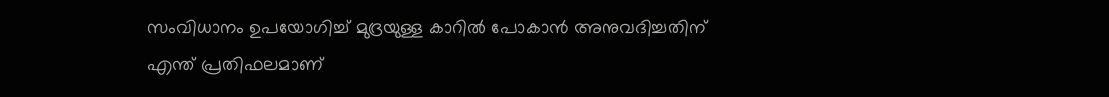സംവിധാനം ഉപയോഗിച്ച് മുദ്രയുള്ള കാറില്‍ പോകാന്‍ അനുവദിച്ചതിന് എന്ത് പ്രതിഫലമാണ്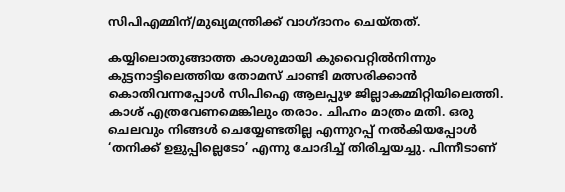സിപിഎമ്മിന്/മുഖ്യമന്ത്രിക്ക് വാഗ്ദാനം ചെയ്തത്.

കയ്യിലൊതുങ്ങാത്ത കാശുമായി കുവൈറ്റില്‍നിന്നും കുട്ടനാട്ടിലെത്തിയ തോമസ് ചാണ്ടി മത്സരിക്കാന്‍ കൊതിവന്നപ്പോള്‍ സിപിഐ ആലപ്പുഴ ജില്ലാകമ്മിറ്റിയിലെത്തി. കാശ് എത്രവേണമെങ്കിലും തരാം. ചിഹ്നം മാത്രം മതി. ഒരു ചെലവും നിങ്ങള്‍ ചെയ്യേണ്ടതില്ല എന്നുറപ്പ് നല്‍കിയപ്പോള്‍ ‘തനിക്ക് ഉളുപ്പില്ലെടോ’ എന്നു ചോദിച്ച് തിരിച്ചയച്ചു. പിന്നീടാണ്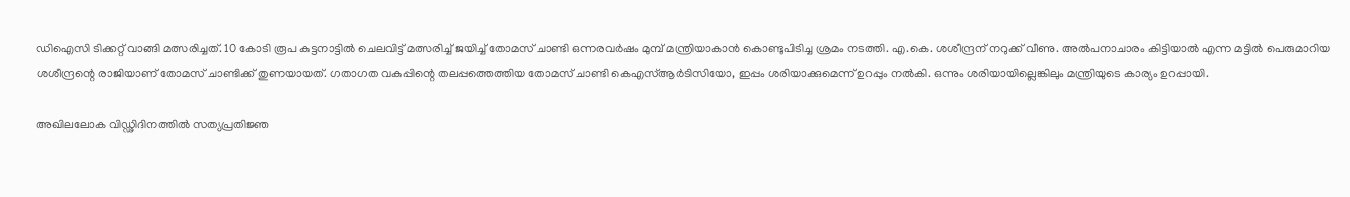ഡിഐസി ടിക്കറ്റ് വാങ്ങി മത്സരിച്ചത്. 10 കോടി രൂപ കുട്ടനാട്ടില്‍ ചെലവിട്ട് മത്സരിച്ച് ജയിച്ച് തോമസ് ചാണ്ടി ഒന്നരവര്‍ഷം മുമ്പ് മന്ത്രിയാകാന്‍ കൊണ്ടുപിടിച്ച ശ്രമം നടത്തി. എ.കെ. ശശീന്ദ്രന് നറുക്ക് വീണു. അല്‍പനാചാരം കിട്ടിയാല്‍ എന്ന മട്ടില്‍ പെരുമാറിയ ശശീന്ദ്രന്റെ രാജിയാണ് തോമസ് ചാണ്ടിക്ക് തുണയായത്. ഗതാഗത വകുപ്പിന്റെ തലപ്പത്തെത്തിയ തോമസ് ചാണ്ടി കെഎസ്ആര്‍ടിസിയോ, ഇപ്പം ശരിയാക്കുമെന്ന് ഉറപ്പും നല്‍കി. ഒന്നും ശരിയായില്ലെങ്കിലും മന്ത്രിയുടെ കാര്യം ഉറപ്പായി.

അഖിലലോക വിഡ്ഢിദിനത്തില്‍ സത്യപ്രതിജ്ഞ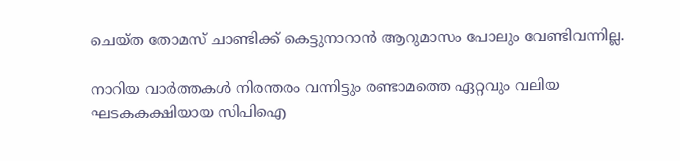ചെയ്ത തോമസ് ചാണ്ടിക്ക് കെട്ടുനാറാന്‍ ആറുമാസം പോലും വേണ്ടിവന്നില്ല.

നാറിയ വാര്‍ത്തകള്‍ നിരന്തരം വന്നിട്ടും രണ്ടാമത്തെ ഏറ്റവും വലിയ ഘടകകക്ഷിയായ സിപിഐ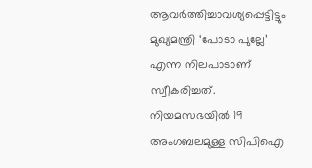ആവര്‍ത്തിച്ചാവശ്യപ്പെട്ടിട്ടും മുഖ്യമന്ത്രി ‘പോടാ പുല്ലേ’ എന്ന നിലപാടാണ് സ്വീകരിച്ചത്. നിയമസഭയില്‍ 19 അംഗബലമുള്ള സിപിഐ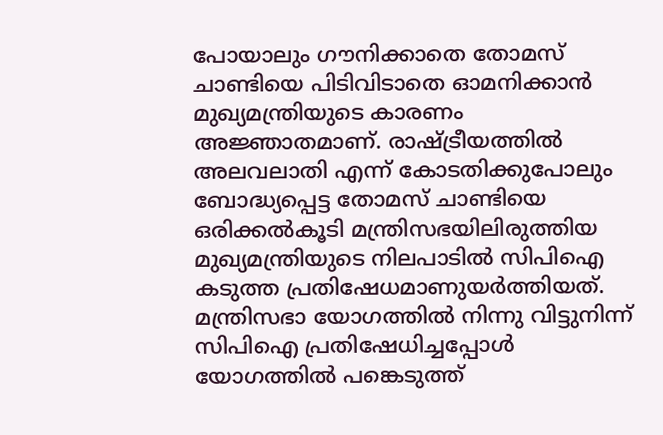പോയാലും ഗൗനിക്കാതെ തോമസ് ചാണ്ടിയെ പിടിവിടാതെ ഓമനിക്കാന്‍ മുഖ്യമന്ത്രിയുടെ കാരണം അജ്ഞാതമാണ്. രാഷ്‌ട്രീയത്തില്‍ അലവലാതി എന്ന് കോടതിക്കുപോലും ബോദ്ധ്യപ്പെട്ട തോമസ് ചാണ്ടിയെ ഒരിക്കല്‍കൂടി മന്ത്രിസഭയിലിരുത്തിയ മുഖ്യമന്ത്രിയുടെ നിലപാടില്‍ സിപിഐ കടുത്ത പ്രതിഷേധമാണുയര്‍ത്തിയത്. മന്ത്രിസഭാ യോഗത്തില്‍ നിന്നു വിട്ടുനിന്ന് സിപിഐ പ്രതിഷേധിച്ചപ്പോള്‍ യോഗത്തില്‍ പങ്കെടുത്ത്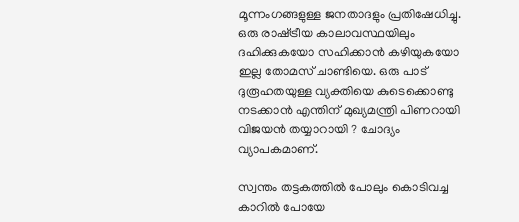മൂന്നംഗങ്ങളുള്ള ജനതാദളും പ്രതിഷേധിച്ചു. ഒരു രാഷ്‌ട്രീയ കാലാവസ്ഥയിലും ദഹിക്കുകയോ സഹിക്കാന്‍ കഴിയുകയോ ഇല്ല തോമസ് ചാണ്ടിയെ. ഒരു പാട് ദുരൂഹതയുള്ള വ്യക്തിയെ കുടെക്കൊണ്ടു നടക്കാന്‍ എന്തിന് മുഖ്യമന്ത്രി പിണറായി വിജയന്‍ തയ്യാറായി ? ചോദ്യം വ്യാപകമാണ്.

സ്വന്തം തട്ടകത്തില്‍ പോലും കൊടിവച്ച കാറില്‍ പോയേ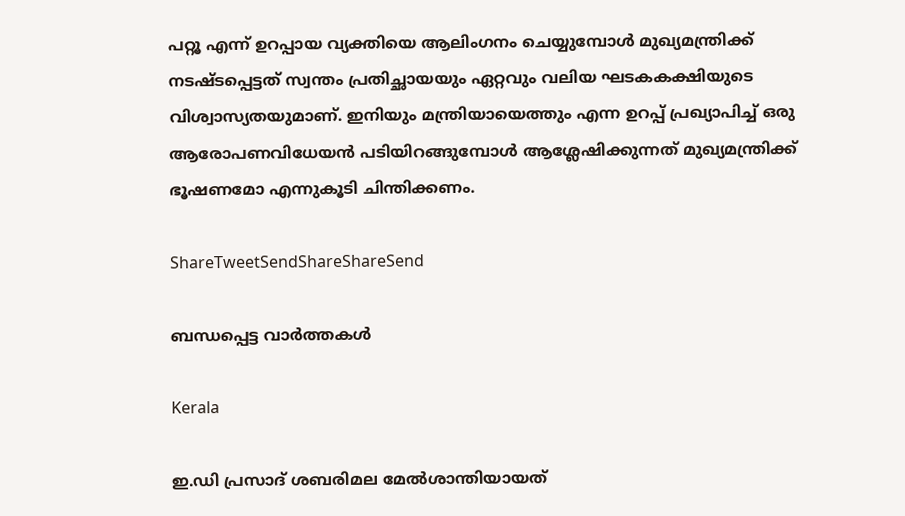പറ്റൂ എന്ന് ഉറപ്പായ വ്യക്തിയെ ആലിംഗനം ചെയ്യുമ്പോള്‍ മുഖ്യമന്ത്രിക്ക് നടഷ്ടപ്പെട്ടത് സ്വന്തം പ്രതിച്ഛായയും ഏറ്റവും വലിയ ഘടകകക്ഷിയുടെ വിശ്വാസ്യതയുമാണ്. ഇനിയും മന്ത്രിയായെത്തും എന്ന ഉറപ്പ് പ്രഖ്യാപിച്ച് ഒരു ആരോപണവിധേയന്‍ പടിയിറങ്ങുമ്പോള്‍ ആശ്ലേഷിക്കുന്നത് മുഖ്യമന്ത്രിക്ക് ഭൂഷണമോ എന്നുകൂടി ചിന്തിക്കണം.

ShareTweetSendShareShareSend

ബന്ധപ്പെട്ട വാര്‍ത്തകള്‍

Kerala

ഇ.ഡി പ്രസാദ് ശബരിമല മേൽശാന്തിയായത്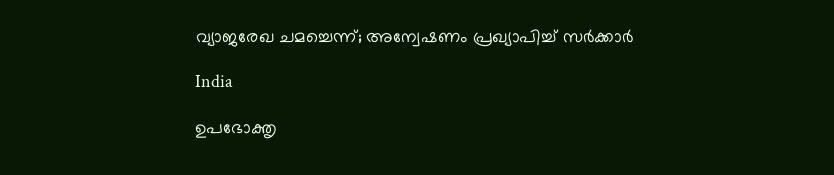വ്യാജരേഖ ചമച്ചെന്ന്; അന്വേഷണം പ്രഖ്യാപിച്ച് സർക്കാർ

India

ഉപഭോക്തൃ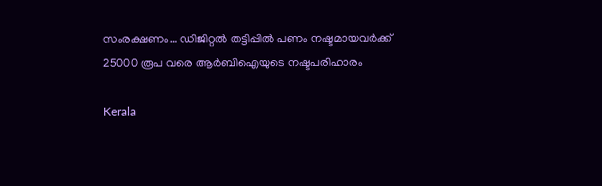സംരക്ഷണം… ഡിജിറ്റൽ തട്ടിപ്പിൽ പണം നഷ്ടമായവർക്ക് 25000 രൂപ വരെ ആർബിഐയുടെ നഷ്ടപരിഹാരം

Kerala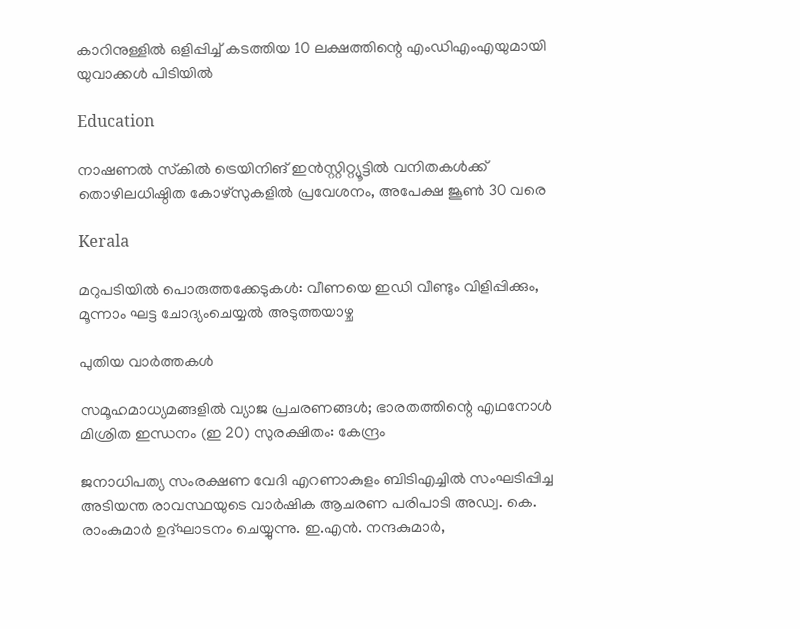കാറിനുള്ളിൽ ഒളിപ്പിച്ച് കടത്തിയ 10 ലക്ഷത്തിന്റെ എംഡിഎംഎയുമായി യുവാക്കൾ പിടിയിൽ

Education

നാഷണല്‍ സ്‌കില്‍ ട്രെയിനിങ് ഇന്‍സ്റ്റിറ്റ്യൂട്ടില്‍ വനിതകള്‍ക്ക് തൊഴിലധിഷ്ഠിത കോഴ്‌സുകളില്‍ പ്രവേശനം, അപേക്ഷ ജൂണ്‍ 30 വരെ

Kerala

മറുപടിയിൽ പൊരുത്തക്കേടുകൾ: വീണയെ ഇഡി വീണ്ടും വിളിപ്പിക്കും, മൂന്നാം ഘട്ട ചോദ്യംചെയ്യൽ അടുത്തയാഴ്ച

പുതിയ വാര്‍ത്തകള്‍

സമൂഹമാധ്യമങ്ങളില്‍ വ്യാജ പ്രചരണങ്ങള്‍; ഭാരതത്തിന്റെ എഥനോള്‍ മിശ്രിത ഇന്ധനം (ഇ 20) സുരക്ഷിതം: കേന്ദ്രം

ജനാധിപത്യ സംരക്ഷണ വേദി എറണാകുളം ബിടിഎച്ചില്‍ സംഘടിപ്പിച്ച അടിയന്ത രാവസ്ഥയുടെ വാര്‍ഷിക ആചരണ പരിപാടി അഡ്വ. കെ. രാംകുമാര്‍ ഉദ്ഘാടനം ചെയ്യുന്നു. ഇ.എന്‍. നന്ദകുമാര്‍,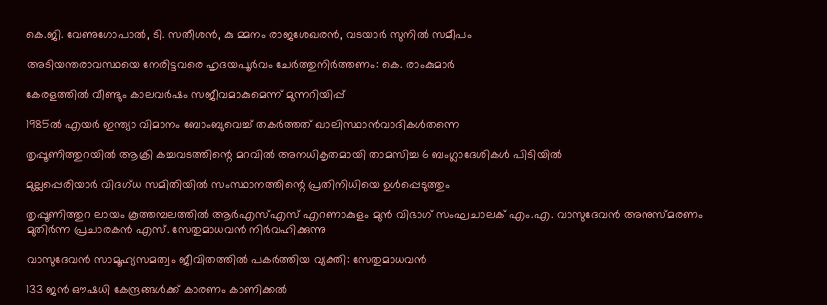കെ.ജി. വേണുഗോപാല്‍, ടി. സതീശന്‍, കു മ്മനം രാജശേഖരന്‍, വടയാര്‍ സുനില്‍ സമീപം

അടിയന്തരാവസ്ഥയെ നേരിട്ടവരെ ഹൃദയപൂര്‍വം ചേര്‍ത്തുനിര്‍ത്തണം: കെ. രാംകുമാര്‍

കേരളത്തിൽ വീണ്ടും കാലവർഷം സജീവമാകുമെന്ന് മുന്നറിയിപ്പ്

1985ൽ എയർ ഇന്ത്യാ വിമാനം ബോംബുവെച്ച് തകർത്തത് ഖാലിസ്ഥാൻവാദികൾതന്നെ

തൃപ്പൂണിത്തുറയിൽ ആക്രി കച്ചവടത്തിന്റെ മറവിൽ അനധികൃതമായി താമസിച്ച 6 ബംഗ്ലാദേശികൾ പിടിയിൽ

മുല്ലപ്പെരിയാർ വിദഗ്ധ സമിതിയിൽ സംസ്ഥാനത്തിന്റെ പ്രതിനിധിയെ ഉൾപ്പെടുത്തും

തൃപ്പൂണിത്തുറ ലായം കൂത്തമ്പലത്തില്‍ ആര്‍എസ്എസ് എറണാകുളം മുന്‍ വിഭാഗ് സംഘചാലക് എം.എ. വാസുദേവന്‍ അനുസ്മരണം മുതിര്‍ന്ന പ്രചാരകന്‍ എസ്. സേതുമാധവന്‍ നിര്‍വഹിക്കുന്നു

വാസുദേവന്‍ സാമൂഹ്യസമത്വം ജീവിതത്തില്‍ പകര്‍ത്തിയ വ്യക്തി: സേതുമാധവന്‍

133 ജൻ ഔഷധി കേന്ദ്രങ്ങൾക്ക് കാരണം കാണിക്കൽ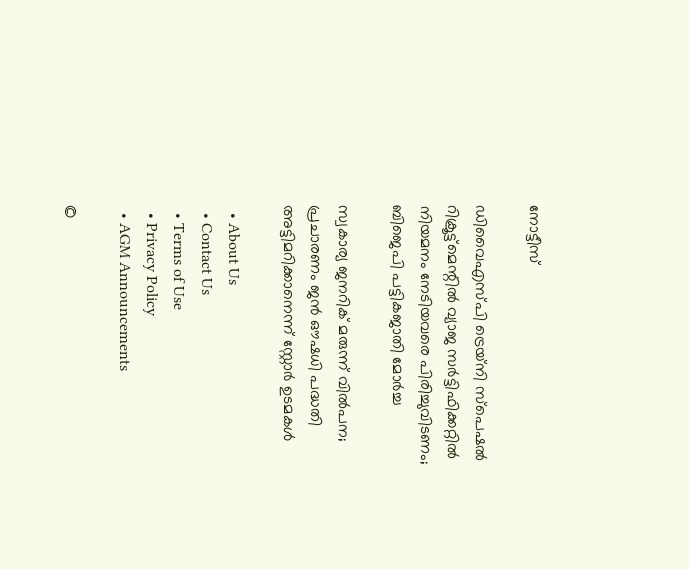നോട്ടീസ്

ഡിവൈഎസ്പി ട്രെയ്‌നി സ്‌പെഷല്‍ റിക്രൂട്ട്‌മെന്റില്‍ വ്യാജ സര്‍ട്ടിഫിക്കറ്റില്‍ നിയമനം നേടിയവരെ പിരിച്ചുവിടണം; ബിജെപി പട്ടികജാതി മോര്‍ച്ച

സ്വകാര്യ ജനറിക് മരുന്ന് വില്‍പന; പ്രചാരണം ജന്‍ ഔഷധി പദ്ധതി അട്ടിമറിക്കാനെന്ന് സ്റ്റോര്‍ ഉടമകള്‍

  • About Us
  • Contact Us
  • Terms of Use
  • Privacy Policy
  • AGM Announcements

©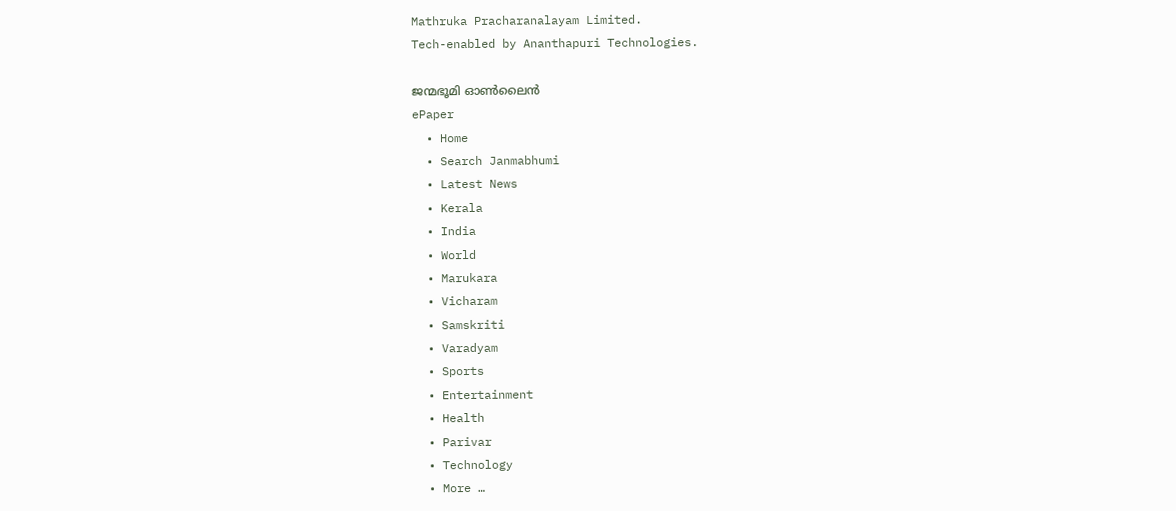Mathruka Pracharanalayam Limited.
Tech-enabled by Ananthapuri Technologies.

ജന്മഭൂമി ഓണ്‍ലൈന്‍
ePaper
  • Home
  • Search Janmabhumi
  • Latest News
  • Kerala
  • India
  • World
  • Marukara
  • Vicharam
  • Samskriti
  • Varadyam
  • Sports
  • Entertainment
  • Health
  • Parivar
  • Technology
  • More …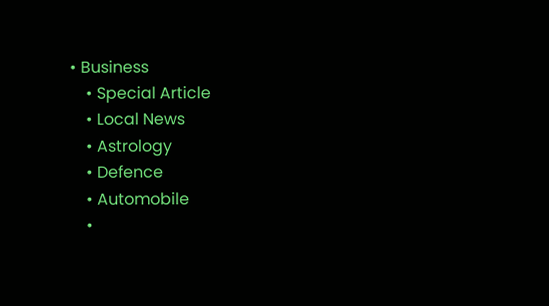• Business
    • Special Article
    • Local News
    • Astrology
    • Defence
    • Automobile
    •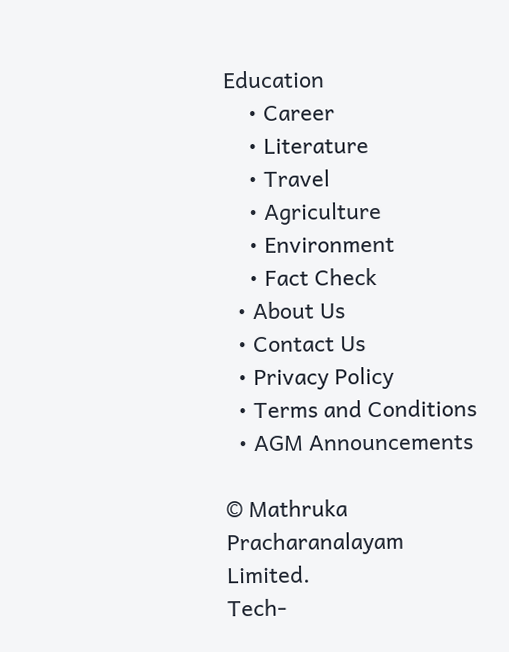Education
    • Career
    • Literature
    • Travel
    • Agriculture
    • Environment
    • Fact Check
  • About Us
  • Contact Us
  • Privacy Policy
  • Terms and Conditions
  • AGM Announcements

© Mathruka Pracharanalayam Limited.
Tech-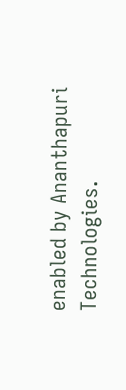enabled by Ananthapuri Technologies.